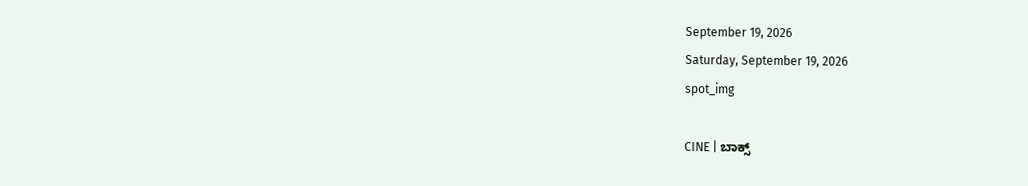September 19, 2026
Saturday, September 19, 2026
spot_img

CINE | ಬಾಕ್ಸ್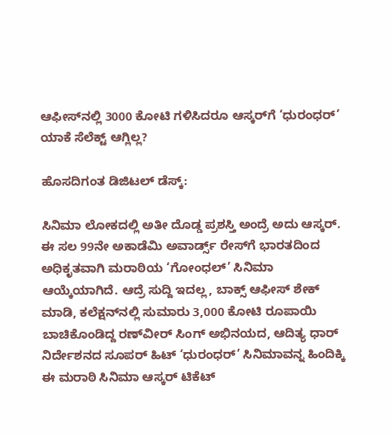ಆಫೀಸ್‌ನಲ್ಲಿ 3000 ಕೋಟಿ ಗಳಿಸಿದರೂ ಆಸ್ಕರ್‌ಗೆ ‘ಧುರಂಧರ್’ ಯಾಕೆ ಸೆಲೆಕ್ಟ್ ಆಗ್ಲಿಲ್ಲ?

ಹೊಸದಿಗಂತ ಡಿಜಿಟಲ್ ಡೆಸ್ಕ್:

ಸಿನಿಮಾ ಲೋಕದಲ್ಲಿ ಅತೀ ದೊಡ್ಡ ಪ್ರಶಸ್ತಿ ಅಂದ್ರೆ ಅದು ಆಸ್ಕರ್. ಈ ಸಲ 99ನೇ ಅಕಾಡೆಮಿ ಅವಾರ್ಡ್ಸ್ ರೇಸ್‌ಗೆ ಭಾರತದಿಂದ ಅಧಿಕೃತವಾಗಿ ಮರಾಠಿಯ ‘ಗೋಂಧಲ್’ ಸಿನಿಮಾ ಆಯ್ಕೆಯಾಗಿದೆ. ಆದ್ರೆ ಸುದ್ದಿ ಇದಲ್ಲ, ಬಾಕ್ಸ್ ಆಫೀಸ್ ಶೇಕ್ ಮಾಡಿ, ಕಲೆಕ್ಷನ್‌ನಲ್ಲಿ ಸುಮಾರು 3,000 ಕೋಟಿ ರೂಪಾಯಿ ಬಾಚಿಕೊಂಡಿದ್ದ ರಣ್‌ವೀರ್ ಸಿಂಗ್ ಅಭಿನಯದ, ಆದಿತ್ಯ ಧಾರ್ ನಿರ್ದೇಶನದ ಸೂಪರ್ ಹಿಟ್ ‘ಧುರಂಧರ್’ ಸಿನಿಮಾವನ್ನ ಹಿಂದಿಕ್ಕಿ ಈ ಮರಾಠಿ ಸಿನಿಮಾ ಆಸ್ಕರ್ ಟಿಕೆಟ್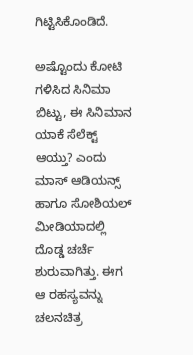ಗಿಟ್ಟಿಸಿಕೊಂಡಿದೆ.

ಅಷ್ಟೊಂದು ಕೋಟಿ ಗಳಿಸಿದ ಸಿನಿಮಾ ಬಿಟ್ಟು, ಈ ಸಿನಿಮಾನ ಯಾಕೆ ಸೆಲೆಕ್ಟ್ ಆಯ್ತು? ಎಂದು ಮಾಸ್ ಆಡಿಯನ್ಸ್ ಹಾಗೂ ಸೋಶಿಯಲ್ ಮೀಡಿಯಾದಲ್ಲಿ ದೊಡ್ಡ ಚರ್ಚೆ ಶುರುವಾಗಿತ್ತು. ಈಗ ಆ ರಹಸ್ಯವನ್ನು ಚಲನಚಿತ್ರ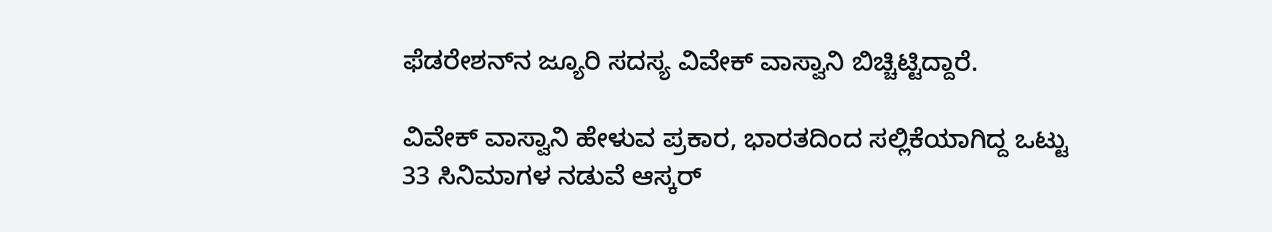ಫೆಡರೇಶನ್‌ನ ಜ್ಯೂರಿ ಸದಸ್ಯ ವಿವೇಕ್ ವಾಸ್ವಾನಿ ಬಿಚ್ಚಿಟ್ಟಿದ್ದಾರೆ.

ವಿವೇಕ್ ವಾಸ್ವಾನಿ ಹೇಳುವ ಪ್ರಕಾರ, ಭಾರತದಿಂದ ಸಲ್ಲಿಕೆಯಾಗಿದ್ದ ಒಟ್ಟು 33 ಸಿನಿಮಾಗಳ ನಡುವೆ ಆಸ್ಕರ್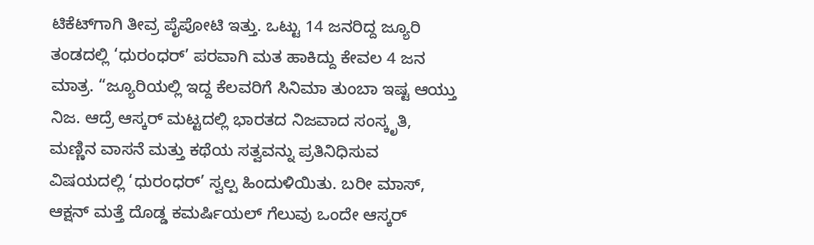ಟಿಕೆಟ್‌ಗಾಗಿ ತೀವ್ರ ಪೈಪೋಟಿ ಇತ್ತು. ಒಟ್ಟು 14 ಜನರಿದ್ದ ಜ್ಯೂರಿ ತಂಡದಲ್ಲಿ ‘ಧುರಂಧರ್’ ಪರವಾಗಿ ಮತ ಹಾಕಿದ್ದು ಕೇವಲ 4 ಜನ ಮಾತ್ರ. “ಜ್ಯೂರಿಯಲ್ಲಿ ಇದ್ದ ಕೆಲವರಿಗೆ ಸಿನಿಮಾ ತುಂಬಾ ಇಷ್ಟ ಆಯ್ತು ನಿಜ. ಆದ್ರೆ ಆಸ್ಕರ್ ಮಟ್ಟದಲ್ಲಿ ಭಾರತದ ನಿಜವಾದ ಸಂಸ್ಕೃತಿ, ಮಣ್ಣಿನ ವಾಸನೆ ಮತ್ತು ಕಥೆಯ ಸತ್ವವನ್ನು ಪ್ರತಿನಿಧಿಸುವ ವಿಷಯದಲ್ಲಿ ‘ಧುರಂಧರ್’ ಸ್ವಲ್ಪ ಹಿಂದುಳಿಯಿತು. ಬರೀ ಮಾಸ್, ಆಕ್ಷನ್ ಮತ್ತೆ ದೊಡ್ಡ ಕಮರ್ಷಿಯಲ್ ಗೆಲುವು ಒಂದೇ ಆಸ್ಕರ್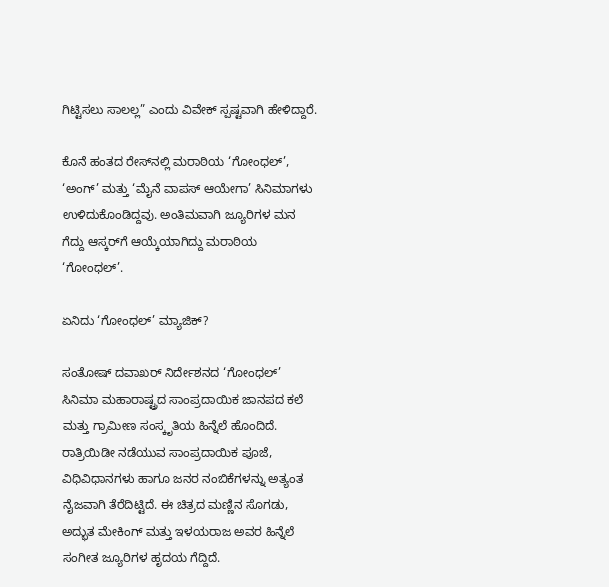ಗಿಟ್ಟಿಸಲು ಸಾಲಲ್ಲ” ಎಂದು ವಿವೇಕ್ ಸ್ಪಷ್ಟವಾಗಿ ಹೇಳಿದ್ದಾರೆ.

ಕೊನೆ ಹಂತದ ರೇಸ್‌ನಲ್ಲಿ ಮರಾಠಿಯ ‘ಗೋಂಧಲ್’, ‘ಅಂಗ್’ ಮತ್ತು ‘ಮೈನೆ ವಾಪಸ್ ಆಯೇಗಾ’ ಸಿನಿಮಾಗಳು ಉಳಿದುಕೊಂಡಿದ್ದವು. ಅಂತಿಮವಾಗಿ ಜ್ಯೂರಿಗಳ ಮನ ಗೆದ್ದು ಆಸ್ಕರ್‌ಗೆ ಆಯ್ಕೆಯಾಗಿದ್ದು ಮರಾಠಿಯ ‘ಗೋಂಧಲ್’.

ಏನಿದು ‘ಗೋಂಧಲ್’ ಮ್ಯಾಜಿಕ್?

ಸಂತೋಷ್ ದವಾಖರ್ ನಿರ್ದೇಶನದ ‘ಗೋಂಧಲ್’ ಸಿನಿಮಾ ಮಹಾರಾಷ್ಟ್ರದ ಸಾಂಪ್ರದಾಯಿಕ ಜಾನಪದ ಕಲೆ ಮತ್ತು ಗ್ರಾಮೀಣ ಸಂಸ್ಕೃತಿಯ ಹಿನ್ನೆಲೆ ಹೊಂದಿದೆ. ರಾತ್ರಿಯಿಡೀ ನಡೆಯುವ ಸಾಂಪ್ರದಾಯಿಕ ಪೂಜೆ, ವಿಧಿವಿಧಾನಗಳು ಹಾಗೂ ಜನರ ನಂಬಿಕೆಗಳನ್ನು ಅತ್ಯಂತ ನೈಜವಾಗಿ ತೆರೆದಿಟ್ಟಿದೆ. ಈ ಚಿತ್ರದ ಮಣ್ಣಿನ ಸೊಗಡು, ಅದ್ಭುತ ಮೇಕಿಂಗ್ ಮತ್ತು ಇಳಯರಾಜ ಅವರ ಹಿನ್ನೆಲೆ ಸಂಗೀತ ಜ್ಯೂರಿಗಳ ಹೃದಯ ಗೆದ್ದಿದೆ.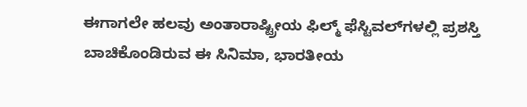ಈಗಾಗಲೇ ಹಲವು ಅಂತಾರಾಷ್ಟ್ರೀಯ ಫಿಲ್ಮ್ ಫೆಸ್ಟಿವಲ್‌ಗಳಲ್ಲಿ ಪ್ರಶಸ್ತಿ ಬಾಚಿಕೊಂಡಿರುವ ಈ ಸಿನಿಮಾ, ಭಾರತೀಯ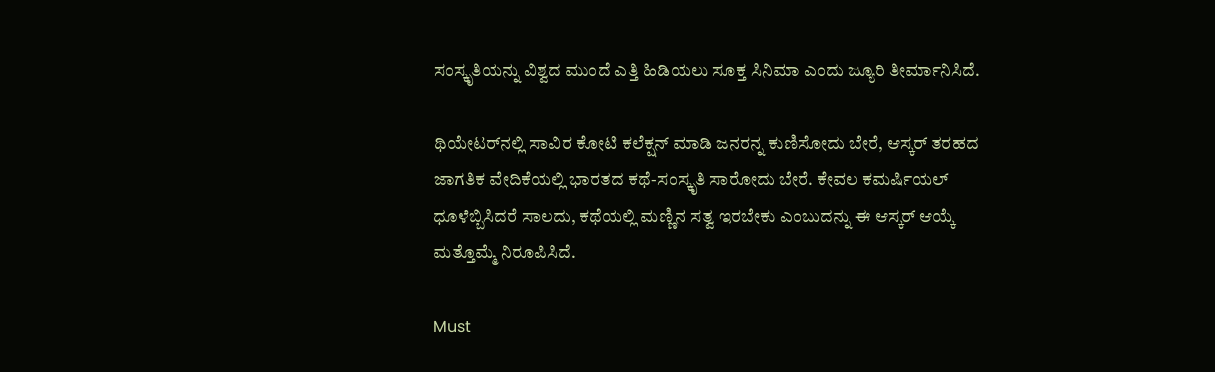ಸಂಸ್ಕೃತಿಯನ್ನು ವಿಶ್ವದ ಮುಂದೆ ಎತ್ತಿ ಹಿಡಿಯಲು ಸೂಕ್ತ ಸಿನಿಮಾ ಎಂದು ಜ್ಯೂರಿ ತೀರ್ಮಾನಿಸಿದೆ.

ಥಿಯೇಟರ್‌ನಲ್ಲಿ ಸಾವಿರ ಕೋಟಿ ಕಲೆಕ್ಷನ್ ಮಾಡಿ ಜನರನ್ನ ಕುಣಿಸೋದು ಬೇರೆ, ಆಸ್ಕರ್ ತರಹದ ಜಾಗತಿಕ ವೇದಿಕೆಯಲ್ಲಿ ಭಾರತದ ಕಥೆ-ಸಂಸ್ಕೃತಿ ಸಾರೋದು ಬೇರೆ. ಕೇವಲ ಕಮರ್ಷಿಯಲ್ ಧೂಳೆಬ್ಬಿಸಿದರೆ ಸಾಲದು, ಕಥೆಯಲ್ಲಿ ಮಣ್ಣಿನ ಸತ್ವ ಇರಬೇಕು ಎಂಬುದನ್ನು ಈ ಆಸ್ಕರ್ ಆಯ್ಕೆ ಮತ್ತೊಮ್ಮೆ ನಿರೂಪಿಸಿದೆ.

Must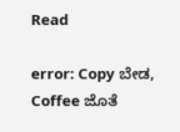Read

error: Copy ಬೇಡ, Coffee ಜೊತೆ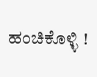ಹಂಚಿಕೊಳ್ಳಿ !